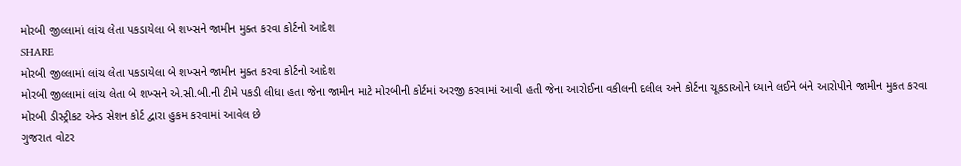મોરબી જીલ્લામાં લાંચ લેતા પકડાયેલા બે શખ્સને જામીન મુક્ત કરવા કોર્ટનો આદેશ
SHARE
મોરબી જીલ્લામાં લાંચ લેતા પકડાયેલા બે શખ્સને જામીન મુક્ત કરવા કોર્ટનો આદેશ
મોરબી જીલ્લામાં લાંચ લેતા બે શખ્સને એ.સી.બી.ની ટીમે પકડી લીધા હતા જેના જામીન માટે મોરબીની કોર્ટમાં અરજી કરવામાં આવી હતી જેના આરોઈના વકીલની દલીલ અને કોર્ટના ચૂકડાઓને ધ્યાને લઈને બંને આરોપીને જામીન મુકત કરવા મોરબી ડીસ્ટ્રીકટ એન્ડ સેશન કોર્ટ દ્વારા હુકમ કરવામાં આવેલ છે
ગુજરાત વોટર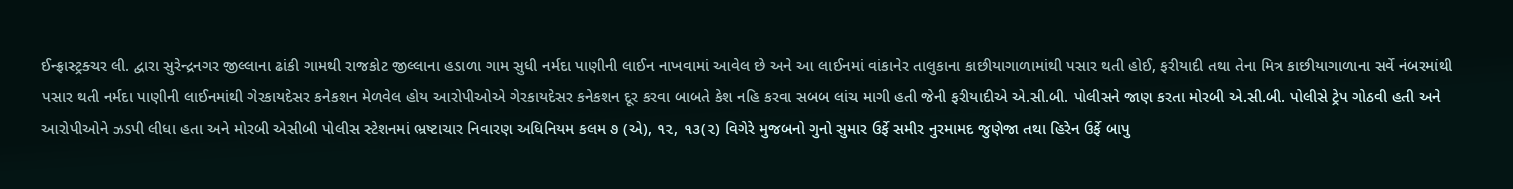ઈન્ફ્રાસ્ટ્રક્ચર લી. દ્વારા સુરેન્દ્રનગર જીલ્લાના ઢાંકી ગામથી રાજકોટ જીલ્લાના હડાળા ગામ સુધી નર્મદા પાણીની લાઈન નાખવામાં આવેલ છે અને આ લાઈનમાં વાંકાનેર તાલુકાના કાછીયાગાળામાંથી પસાર થતી હોઈ, ફરીયાદી તથા તેના મિત્ર કાછીયાગાળાના સર્વે નંબરમાંથી પસાર થતી નર્મદા પાણીની લાઈનમાંથી ગેરકાયદેસર કનેકશન મેળવેલ હોય આરોપીઓએ ગેરકાયદેસર કનેકશન દૂર કરવા બાબતે કેશ નહિ કરવા સબબ લાંચ માગી હતી જેની ફરીયાદીએ એ.સી.બી. પોલીસને જાણ કરતા મોરબી એ.સી.બી. પોલીસે ટ્રેપ ગોઠવી હતી અને આરોપીઓને ઝડપી લીધા હતા અને મોરબી એસીબી પોલીસ સ્ટેશનમાં ભ્રષ્ટાચાર નિવારણ અધિનિયમ કલમ ૭ (એ), ૧૨, ૧૩(૨) વિગેરે મુજબનો ગુનો સુમાર ઉર્ફે સમીર નુરમામદ જુણેજા તથા હિરેન ઉર્ફે બાપુ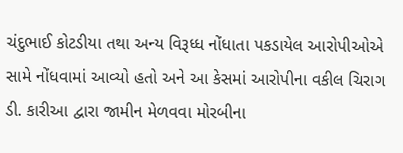ચંદુભાઈ કોટડીયા તથા અન્ય વિરૂધ્ધ નોંધાતા પકડાયેલ આરોપીઓએ સામે નોંધવામાં આવ્યો હતો અને આ કેસમાં આરોપીના વકીલ ચિરાગ ડી. કારીઆ દ્વારા જામીન મેળવવા મોરબીના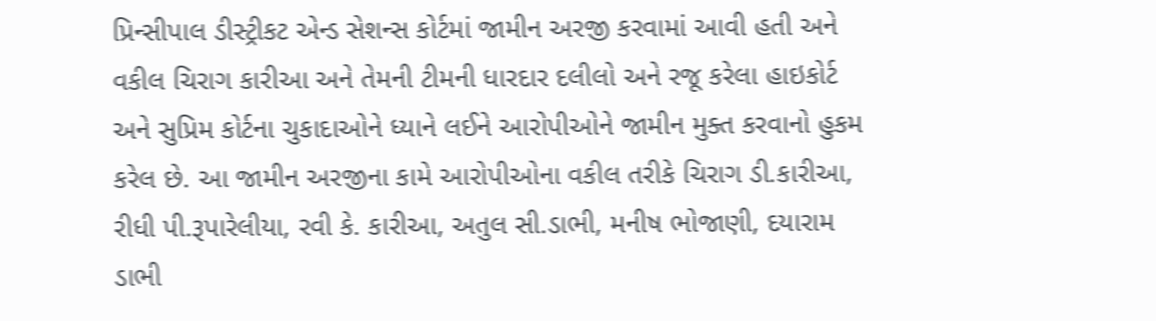પ્રિન્સીપાલ ડીસ્ટ્રીકટ એન્ડ સેશન્સ કોર્ટમાં જામીન અરજી કરવામાં આવી હતી અને વકીલ ચિરાગ કારીઆ અને તેમની ટીમની ધારદાર દલીલો અને રજૂ કરેલા હાઇકોર્ટ અને સુપ્રિમ કોર્ટના ચુકાદાઓને ધ્યાને લઈને આરોપીઓને જામીન મુક્ત કરવાનો હુકમ કરેલ છે. આ જામીન અરજીના કામે આરોપીઓના વકીલ તરીકે ચિરાગ ડી.કારીઆ, રીધી પી.રૂપારેલીયા, રવી કે. કારીઆ, અતુલ સી.ડાભી, મનીષ ભોજાણી, દયારામ ડાભી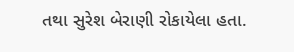તથા સુરેશ બેરાણી રોકાયેલા હતા.